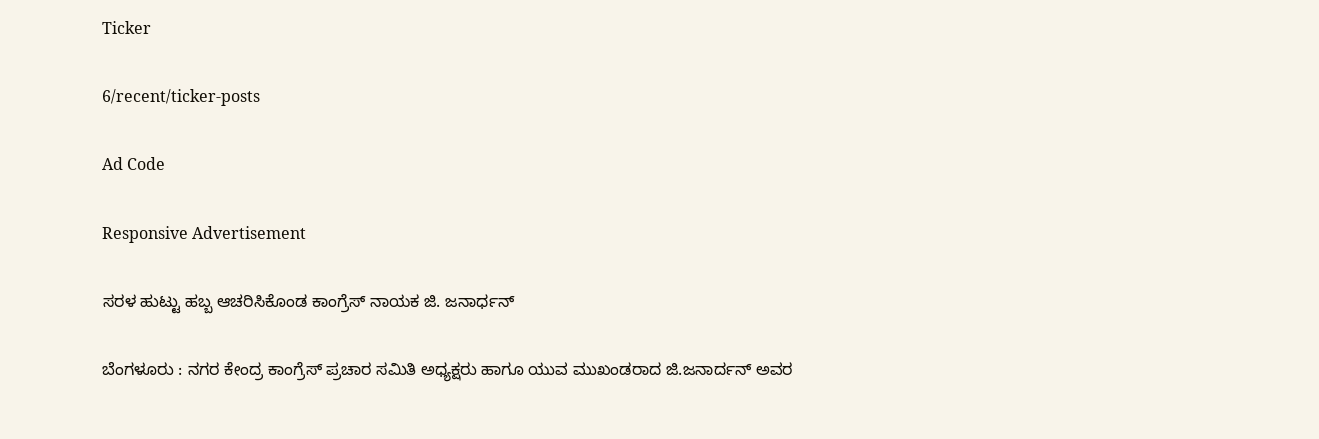Ticker

6/recent/ticker-posts

Ad Code

Responsive Advertisement

ಸರಳ ಹುಟ್ಟು ಹಬ್ಬ ಆಚರಿಸಿಕೊಂಡ ಕಾಂಗ್ರೆಸ್ ನಾಯಕ ಜಿ. ಜನಾರ್ಧನ್

ಬೆಂಗಳೂರು : ನಗರ ಕೇಂದ್ರ ಕಾಂಗ್ರೆಸ್ ಪ್ರಚಾರ ಸಮಿತಿ ಅಧ್ಯಕ್ಷರು ಹಾಗೂ ಯುವ ಮುಖಂಡರಾದ ಜಿ.ಜನಾರ್ದನ್ ಅವರ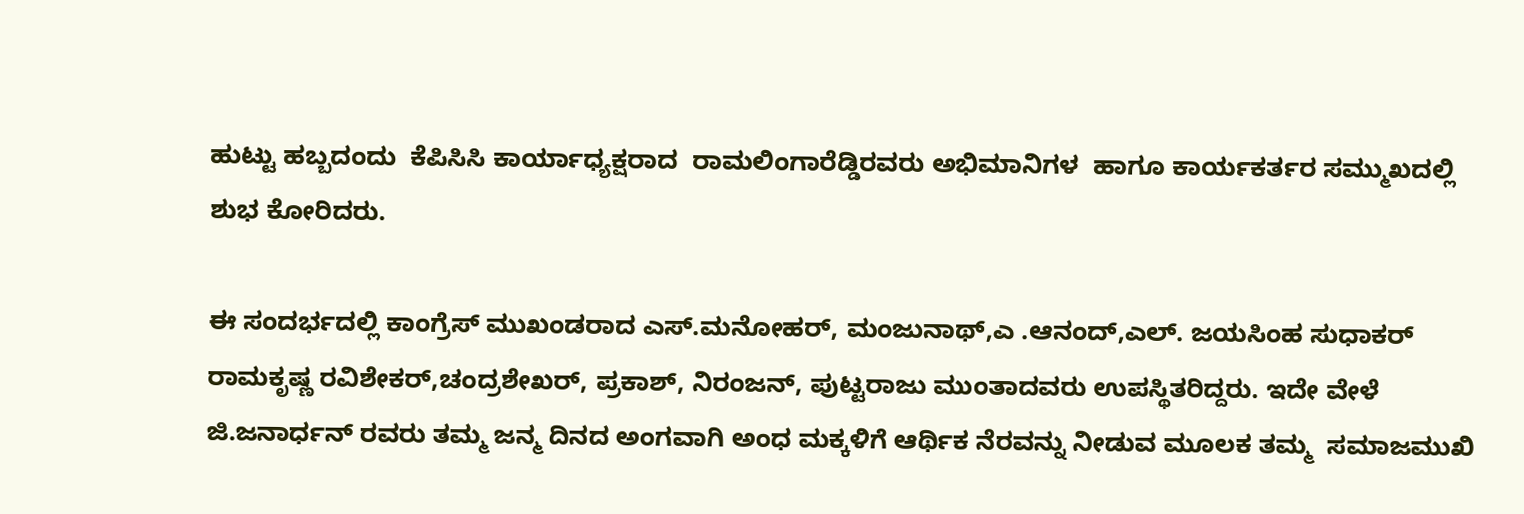ಹುಟ್ಟು ಹಬ್ಬದಂದು  ಕೆಪಿಸಿಸಿ ಕಾರ್ಯಾಧ್ಯಕ್ಷರಾದ  ರಾಮಲಿಂಗಾರೆಡ್ಡಿರವರು ಅಭಿಮಾನಿಗಳ  ಹಾಗೂ ಕಾರ್ಯಕರ್ತರ ಸಮ್ಮುಖದಲ್ಲಿ   ಶುಭ ಕೋರಿದರು.

ಈ ಸಂದರ್ಭದಲ್ಲಿ ಕಾಂಗ್ರೆಸ್ ಮುಖಂಡರಾದ ಎಸ್.ಮನೋಹರ್, ಮಂಜುನಾಥ್,ಎ .ಆನಂದ್,ಎಲ್. ಜಯಸಿಂಹ ಸುಧಾಕರ್ ರಾಮಕೃಷ್ಣ ರವಿಶೇಕರ್,ಚಂದ್ರಶೇಖರ್, ಪ್ರಕಾಶ್, ನಿರಂಜನ್, ಪುಟ್ಟರಾಜು ಮುಂತಾದವರು ಉಪಸ್ಥಿತರಿದ್ದರು. ಇದೇ ವೇಳೆ ಜಿ.ಜನಾರ್ಧನ್ ರವರು ತಮ್ಮ ಜನ್ಮ ದಿನದ ಅಂಗವಾಗಿ ಅಂಧ ಮಕ್ಕಳಿಗೆ ಆರ್ಥಿಕ ನೆರವನ್ನು ನೀಡುವ ಮೂಲಕ ತಮ್ಮ  ಸಮಾಜಮುಖಿ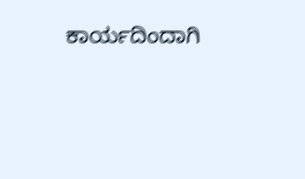ಕಾರ್ಯದಿಂದಾಗಿ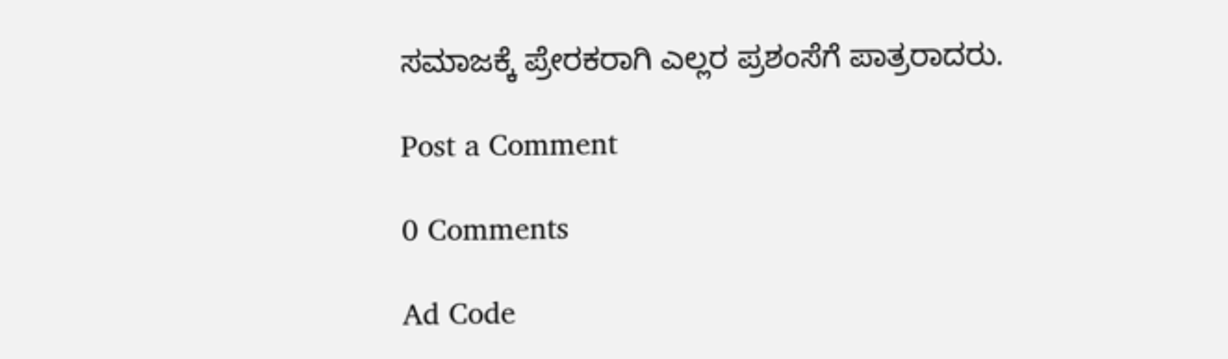ಸಮಾಜಕ್ಕೆ ಪ್ರೇರಕರಾಗಿ ಎಲ್ಲರ ಪ್ರಶಂಸೆಗೆ ಪಾತ್ರರಾದರು.

Post a Comment

0 Comments

Ad Code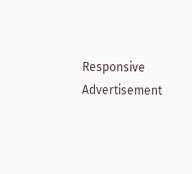Responsive Advertisement